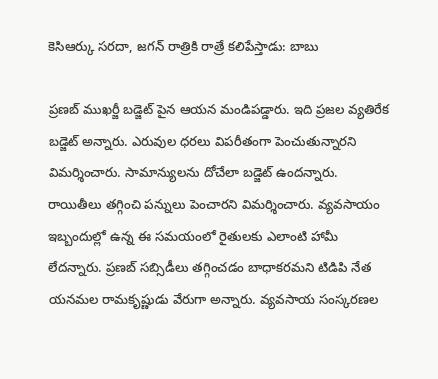కెసిఆర్కు సరదా, జగన్ రాత్రికి రాత్రే కలిపేస్తాడు: బాబు

ప్రణబ్ ముఖర్జీ బడ్జెట్ పైన ఆయన మండిపడ్డారు. ఇది ప్రజల వ్యతిరేక బడ్జెట్ అన్నారు. ఎరువుల ధరలు విపరీతంగా పెంచుతున్నారని విమర్శించారు. సామాన్యులను దోచేలా బడ్జెట్ ఉందన్నారు. రాయితీలు తగ్గించి పన్నులు పెంచారని విమర్శించారు. వ్యవసాయం ఇబ్బందుల్లో ఉన్న ఈ సమయంలో రైతులకు ఎలాంటి హామీ లేదన్నారు. ప్రణబ్ సబ్సిడీలు తగ్గించడం బాధాకరమని టిడిపి నేత యనమల రామకృష్ణుడు వేరుగా అన్నారు. వ్యవసాయ సంస్కరణల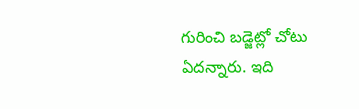గురించి బడ్జెట్లో చోటు ఏదన్నారు. ఇది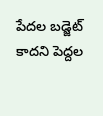పేదల బడ్జెట్ కాదని పెద్దల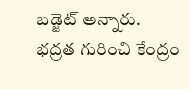బడ్జెట్ అన్నారు. భద్రత గురించి కేంద్రం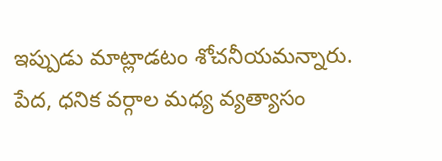ఇప్పుడు మాట్లాడటం శోచనీయమన్నారు. పేద, ధనిక వర్గాల మధ్య వ్యత్యాసం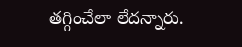తగ్గించేలా లేదన్నారు.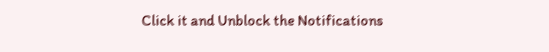Click it and Unblock the Notifications